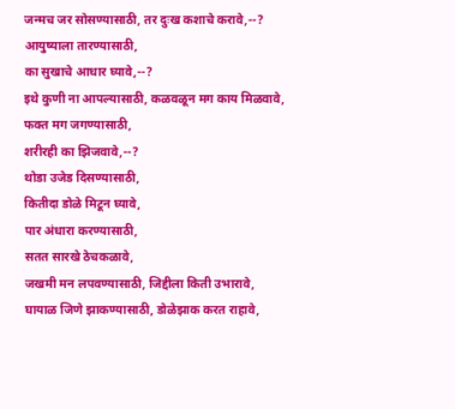जन्मच जर सोसण्यासाठी, तर दुःख कशाचे करावे,--?
आयुष्याला तारण्यासाठी,
का सुखाचे आधार घ्यावे,--?
इथे कुणी ना आपल्यासाठी, कळवळून मग काय मिळवावे,
फक्त मग जगण्यासाठी,
शरीरही का झिजवावे,--?
थोडा उजेड दिसण्यासाठी,
कितीदा डोळे मिटून घ्यावे,
पार अंधारा करण्यासाठी,
सतत सारखे ठेचकळावे,
जखमी मन लपवण्यासाठी, जिद्दीला किती उभारावे,
घायाळ जिणे झाकण्यासाठी, डोळेझाक करत राहावे,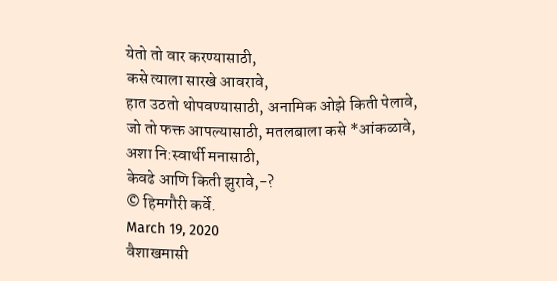येतो तो वार करण्यासाठी,
कसे त्याला सारखे आवरावे,
हात उठतो थोपवण्यासाठी, अनामिक ओझे किती पेलावे,
जो तो फक्त आपल्यासाठी, मतलबाला कसे *आंकळावे,
अशा नि:स्वार्थी मनासाठी,
केवढे आणि किती झुरावे,-?
© हिमगौरी कर्वे.
March 19, 2020
वैशाखमासी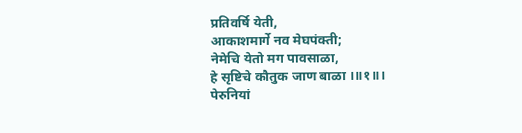प्रतिवर्षि येती,
आकाशमार्गे नव मेघपंक्ती;
नेमेचि येतो मग पावसाळा,
हे सृष्टिचे कौतुक जाण बाळा ।॥१॥।
पेरुनियां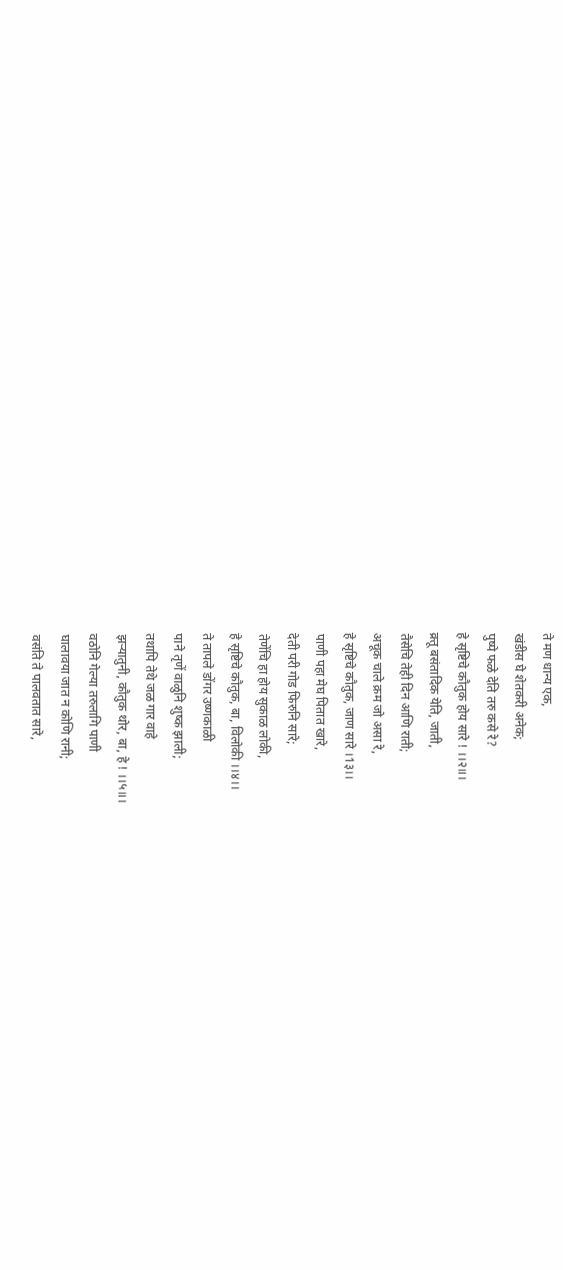ते मण धान्य एक,
खंडीस घे शेतकरी अनेक;
पुष्पे फळे देति तरु कसे रे?
हे सृष्टिचे कौतुक होय सारे ! ।।२॥।
क्र्तू बसंतादिक येति, जाती,
तैसेचि तेही दिन आणि राती;
अचूक चाले क्रम जो असा रे,
हे सृष्टिचे कौतुक, जाण सारे ।1३।।
पाणी पहा मेघ पितात खारे,
देती परी गोड फिरुनि सारे;
तेणेंचि हा होय सुकाळ लोकी,
हे सृष्टिचे कौतुक, बा, विलोकी ।।४।।
ते तापले डोंगर उष्णकाळी
पाने तृणें वाळुनि शुष्क झाली;
तथापि तेथे जळ गार वाहे
झऱ्यातुनी, कौतुक थोर, बा, हे ! ।।५॥।
वठोनि गेल्या तरुलागि पाणी
घालावया जात न कोणि रानी;
वसंति ते पालवतात सारे,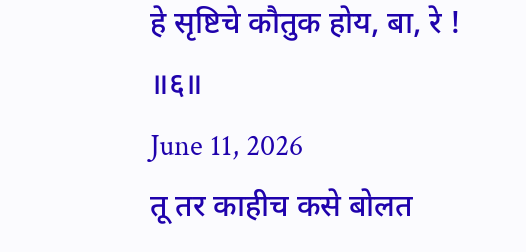हे सृष्टिचे कौतुक होय, बा, रे ! ॥६॥
June 11, 2026
तू तर काहीच कसे बोलत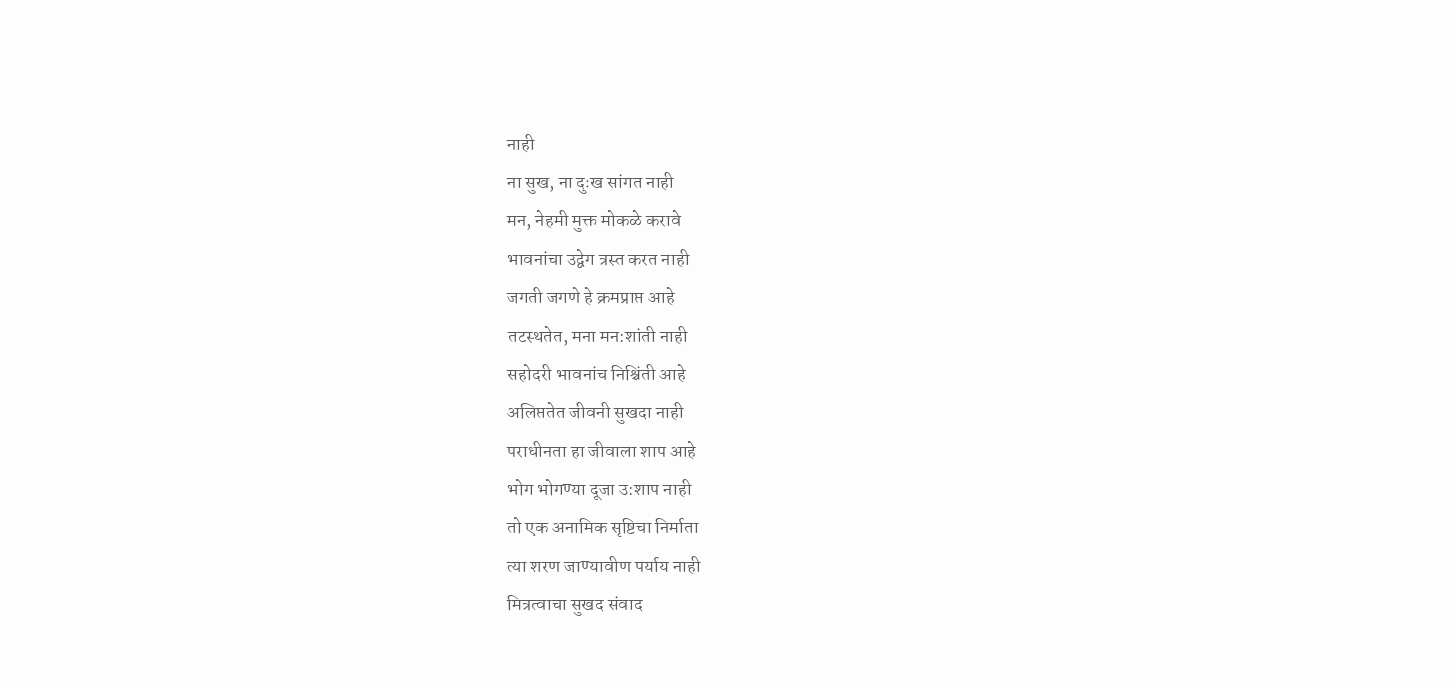नाही
ना सुख, ना दुःख सांगत नाही
मन, नेहमी मुक्त मोकळे करावे
भावनांचा उद्वेग त्रस्त करत नाही
जगती जगणे हे क्रमप्राप्त आहे
तटस्थतेत, मना मन:शांती नाही
सहोदरी भावनांच निश्चिंती आहे
अलिप्ततेत जीवनी सुखदा नाही
पराधीनता हा जीवाला शाप आहे
भोग भोगण्या दूजा उ:शाप नाही
तो एक अनामिक सृष्टिचा निर्माता
त्या शरण जाण्यावीण पर्याय नाही
मित्रत्वाचा सुखद संवाद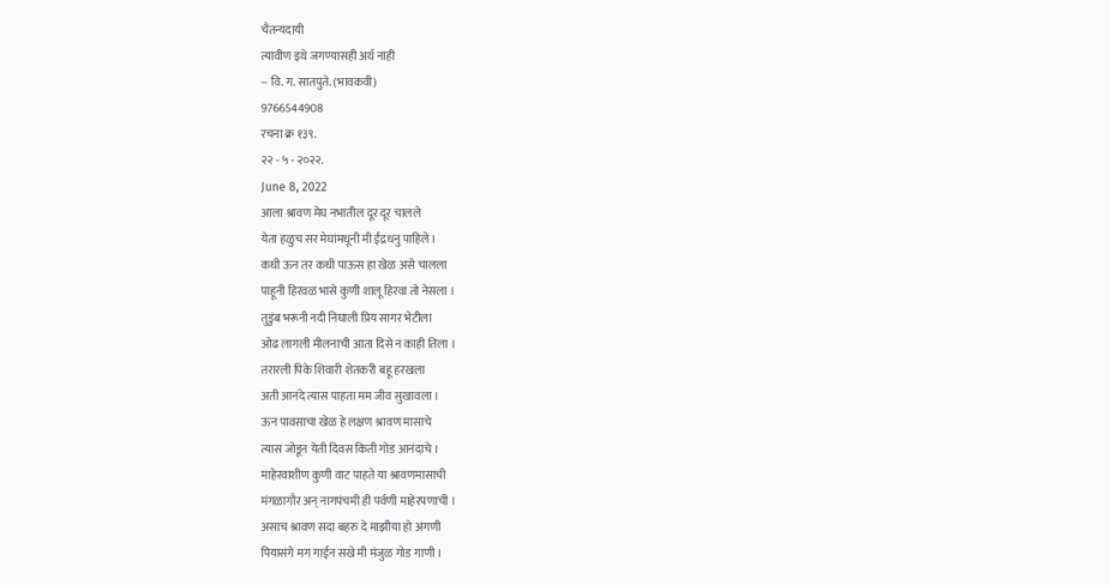चैतन्यदायी
त्यावीण इथे जगण्यासही अर्थ नाही
-- वि. ग. सातपुते. (भावकवी)
9766544908
रचना क्र १३९.
२२ - ५ - २०२२.
June 8, 2022
आला श्रावण मेघ नभातील दूर दूर चालले
येता हळुच सर मेघांमधूनी मी ईंद्रधनु पाहिले ।
कधी ऊन तर कधी पाऊस हा खेळ असे चालला
पाहूनी हिरवळ भासे कुणी शालू हिरवा तो नेसला ।
तुडुंब भरूनी नदी निघाली प्रिय सागर भेटीला
ओढ लागली मीलनाची आता दिसे न काही तिला ।
तरारली पिके शिवारी शेतकरी बहू हरखला
अती आनंदे त्यास पाहता मम जीव सुखावला ।
ऊन पावसाचा खेळ हे लक्षण श्रावण मासाचे
त्यास जोडून येती दिवस किती गोड आनंदाचे ।
माहेरवाशीण कुणी वाट पाहते या श्रावणमासाची
मंगळागौर अन् नागपंचमी ही पर्वणी माहेरपणाची ।
असाच श्रावण सदा बहरु दे माझीया हो अंगणी
पियासंगे मग गाईन सखे मी मंजुळ गोड गाणी ।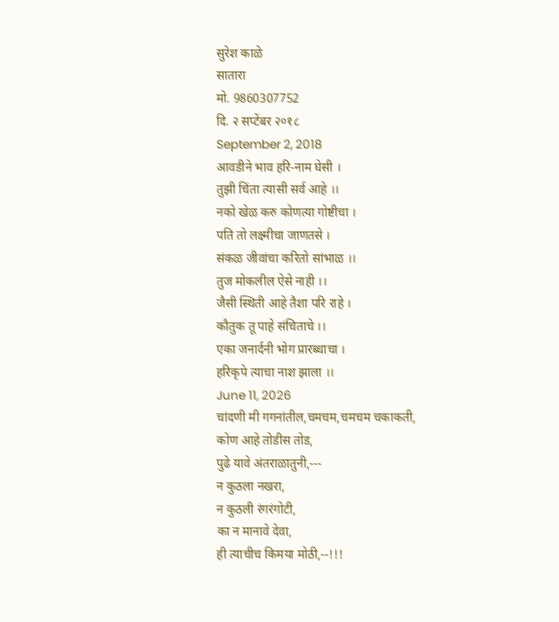सुरेश काळे
सातारा
मो. 9860307752
दि. २ सप्टेंबर २०१८
September 2, 2018
आवडीने भाव हरि-नाम घेसी ।
तुझी चिंता त्यासी सर्व आहे ।।
नको खेळ करु कोणत्या गोष्टीचा ।
पति तो लक्ष्मीचा जाणतसे ।
संकळ जीवांचा करितो सांभाळ ।।
तुज मोकलील ऐसे नाही ।।
जैसी स्थिती आहे तैशा परि राहे ।
कौतुक तू पाहे संचिताचे ।।
एका जनार्दनी भोग प्रारब्धाचा ।
हरिकृपे त्याचा नाश झाला ।।
June 11, 2026
चांदणी मी गगनांतील,चमचम,चमचम चकाकती,
कोण आहे तोडीस तोड,
पुढे यावे अंतराळातुनी,---
न कुठला नखरा,
न कुठली रंगरंगोटी,
का न मानावे देवा,
ही त्याचीच किमया मोठी,--!!!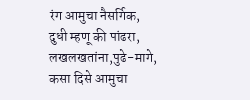रंग आमुचा नैसर्गिक,
दुधी म्हणू की पांढरा,
लखलखतांना,पुढे-मागे,
कसा दिसे आमुचा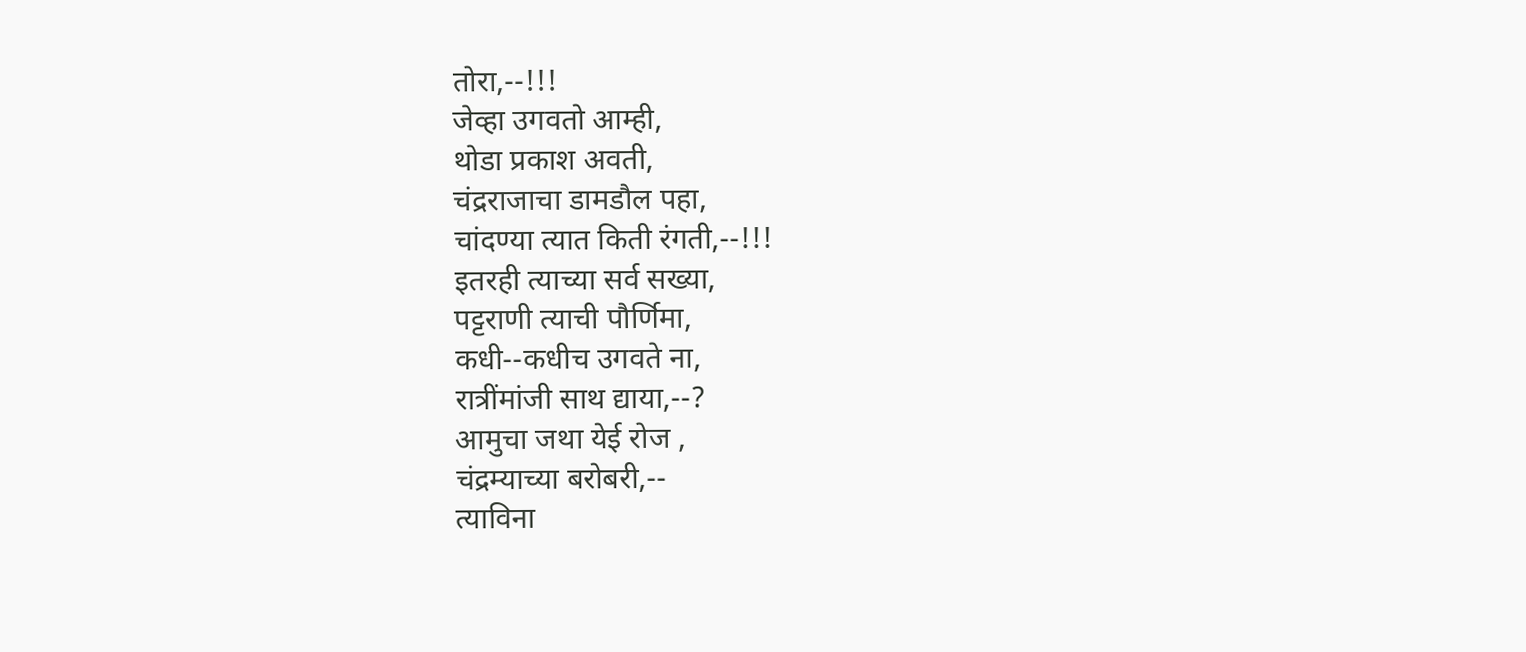तोरा,--!!!
जेव्हा उगवतो आम्ही,
थोडा प्रकाश अवती,
चंद्रराजाचा डामडौल पहा,
चांदण्या त्यात किती रंगती,--!!!
इतरही त्याच्या सर्व सख्या,
पट्टराणी त्याची पौर्णिमा,
कधी--कधीच उगवते ना,
रात्रींमांजी साथ द्याया,--?
आमुचा जथा येई रोज ,
चंद्रम्याच्या बरोबरी,--
त्याविना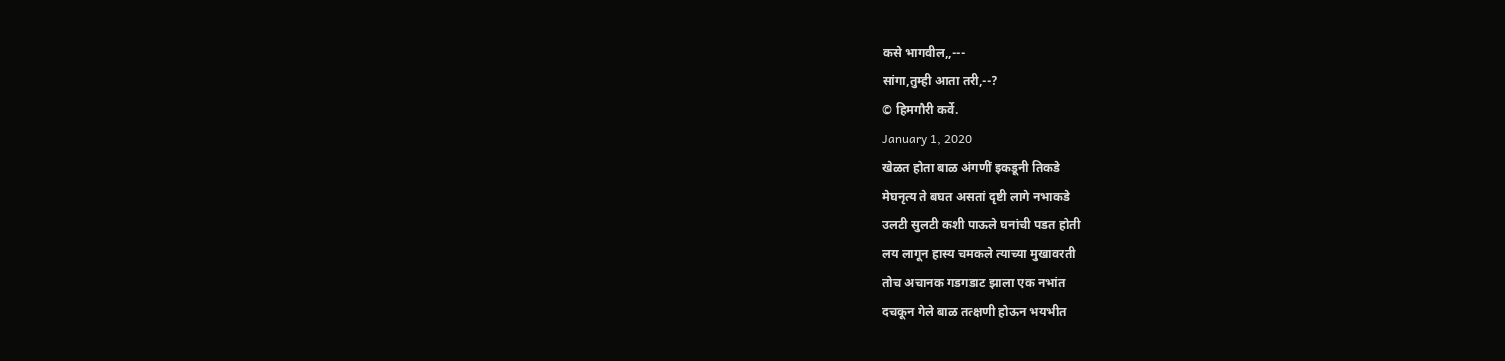कसे भागवील,,---
सांगा,तुम्ही आता तरी,--?
© हिमगौरी कर्वे.
January 1, 2020
खेळत होता बाळ अंगणीं इकडूनी तिकडे
मेघनृत्य ते बघत असतां दृष्टी लागे नभाकडे
उलटी सुलटी कशी पाऊले घनांची पडत होती
लय लागून हास्य चमकले त्याच्या मुखावरती
तोच अचानक गडगडाट झाला एक नभांत
दचकून गेले बाळ तत्क्षणी होऊन भयभीत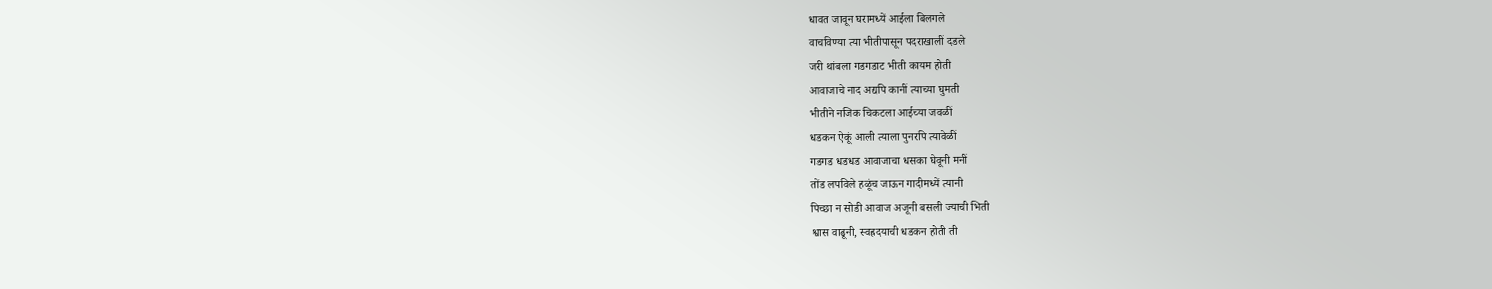धावत जावून घरामध्यें आईला बिलगले
वाचविण्या त्या भीतीपासून पदराखालीं दडले
जरी थांबला गडगडाट भीती कायम होती
आवाजाचे नाद अद्यपि कानीं त्याच्या घुमती
भीतीने नजिक चिकटला आईच्या जवळीं
धडकन ऐकूं आली त्याला पुनरपि त्यावेळीं
गडगड धडधड आवाजाचा धसका घेवूनी मनीं
तोंड लपविले हळूंच जाऊन गादीमध्यें त्यानी
पिच्छा न सोडी आवाज अजूनी बसली ज्याची भिती
श्वास वाढूनी, स्वह्रदयाची धडकन होती ती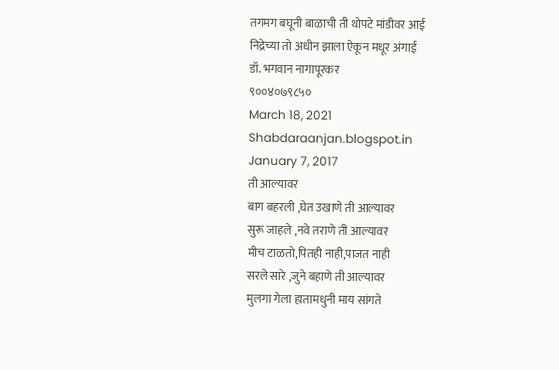तगमग बघूनी बाळाची ती थोपटे मांडीवर आई
निद्रेच्या तो अधीन झाला ऐकून मधूर अंगाई
डॉ. भगवान नागापूरकर
९००४०७९८५०
March 18, 2021
Shabdaraanjan.blogspot.in
January 7, 2017
ती आल्यावर
बाग बहरली ,घेत उखाणे ती आल्यावर
सुरू जाहले ,नवे तराणे ती आल्यावर
मीच टाळतो,पितही नाही,पाजत नाही
सरले सारे ,जुने बहाणे ती आल्यावर
मुलगा गेला हातामधुनी माय सांगते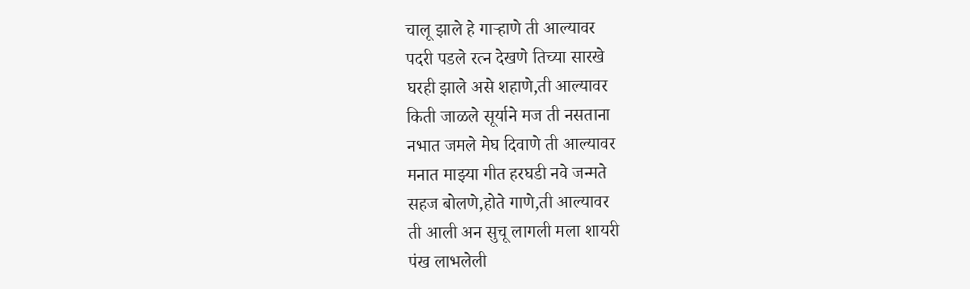चालू झाले हे गाऱ्हाणे ती आल्यावर
पदरी पडले रत्न देखणे तिच्या सारखे
घरही झाले असे शहाणे,ती आल्यावर
किती जाळले सूर्याने मज ती नसताना
नभात जमले मेघ दिवाणे ती आल्यावर
मनात माझ्या गीत हरघडी नवे जन्मते
सहज बोलणे,होते गाणे,ती आल्यावर
ती आली अन सुचू लागली मला शायरी
पंख लाभलेली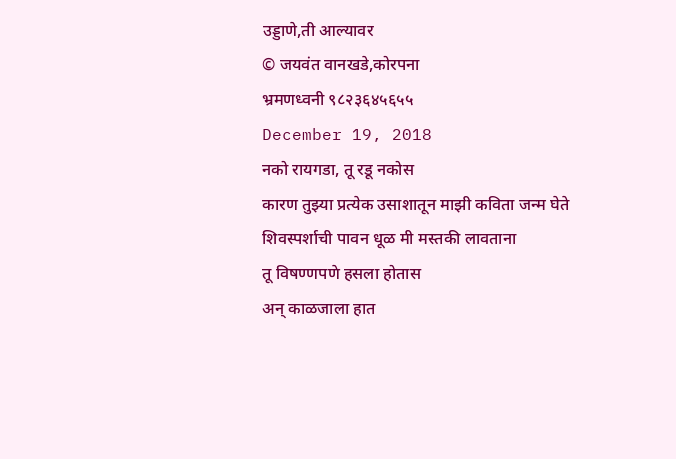उड्डाणे,ती आल्यावर
© जयवंत वानखडे,कोरपना
भ्रमणध्वनी ९८२३६४५६५५
December 19, 2018
नको रायगडा, तू रडू नकोस
कारण तुझ्या प्रत्येक उसाशातून माझी कविता जन्म घेते
शिवस्पर्शाची पावन धूळ मी मस्तकी लावताना
तू विषण्णपणे हसला होतास
अन् काळजाला हात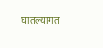घातल्यागत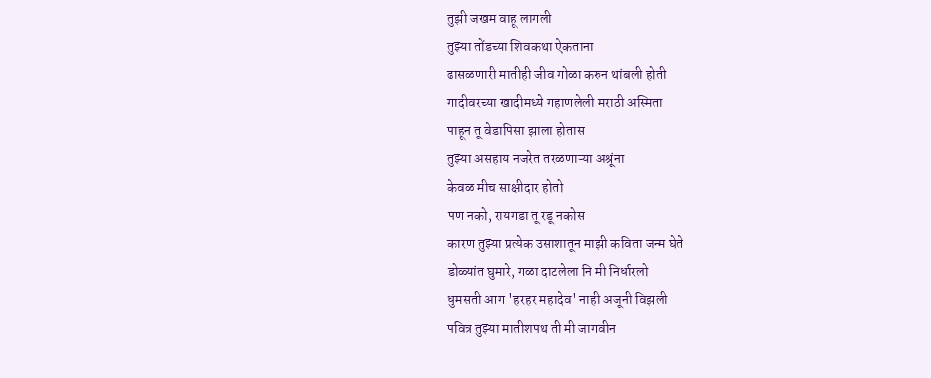तुझी जखम वाहू लागली
तुझ्या तोंडच्या शिवकथा ऐकताना
ढासळणारी मातीही जीव गोळा करुन थांबली होती
गादीवरच्या खादीमध्ये गहाणलेली मराठी अस्मिता
पाहून तू वेडापिसा झाला होतास
तुझ्या असहाय नजरेत तरळणाऱ्या अश्रूंना
केवळ मीच साक्षीदार होतो
पण नको, रायगडा तू रडू नकोस
कारण तुझ्या प्रत्येक उसाशातून माझी कविता जन्म घेते
डोळ्यांत घुमारे, गळा दाटलेला नि मी निर्धारलो
धुमसती आग 'हरहर महादेव' नाही अजूनी विझली
पवित्र तुझ्या मातीशपथ ती मी जागवीन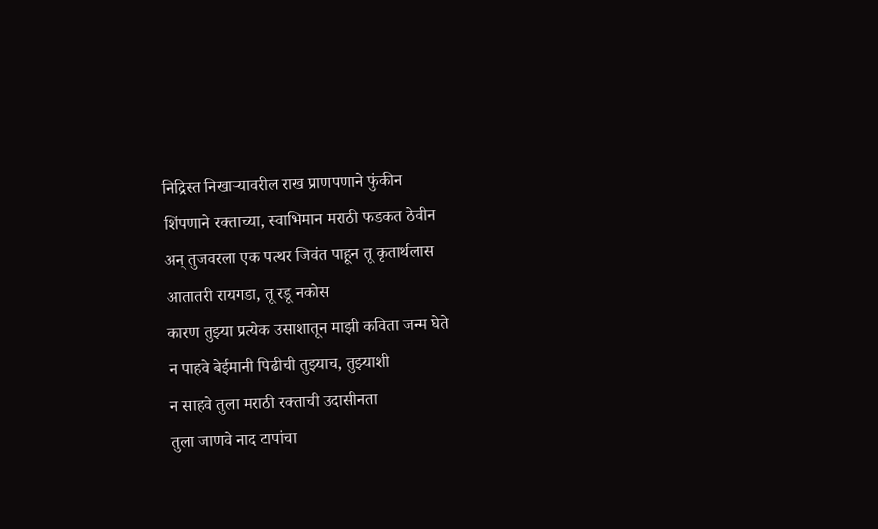निद्रिस्त निखाऱ्यावरील राख प्राणपणाने फुंकीन
शिंपणाने रक्ताच्या, स्वाभिमान मराठी फडकत ठेवीन
अन् तुजवरला एक पत्थर जिवंत पाहून तू कृतार्थलास
आतातरी रायगडा, तू रडू नकोस
कारण तुझ्या प्रत्येक उसाशातून माझी कविता जन्म घेते
न पाहवे बेईमानी पिढीची तुझ्याच, तुझ्याशी
न साहवे तुला मराठी रक्ताची उदासीनता
तुला जाणवे नाद टापांचा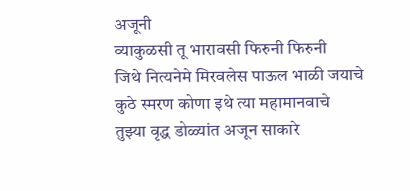अजूनी
व्याकुळसी तू भारावसी फिरुनी फिरुनी
जिथे नित्यनेमे मिरवलेस पाऊल भाळी जयाचे
कुठे स्मरण कोणा इथे त्या महामानवाचे
तुझ्या वृद्ध डोळ्यांत अजून साकारे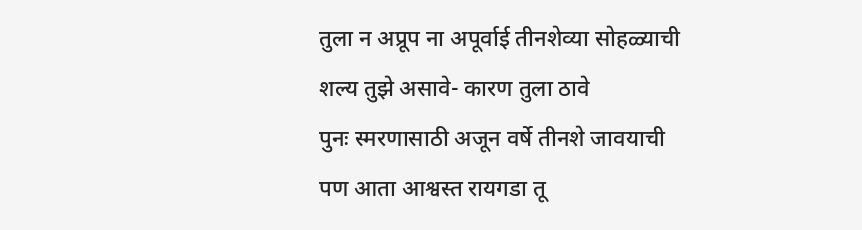तुला न अप्रूप ना अपूर्वाई तीनशेव्या सोहळ्याची
शल्य तुझे असावे- कारण तुला ठावे
पुनः स्मरणासाठी अजून वर्षे तीनशे जावयाची
पण आता आश्वस्त रायगडा तू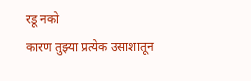रडू नको
कारण तुझ्या प्रत्येक उसाशातून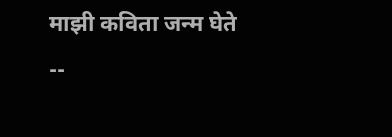माझी कविता जन्म घेते
--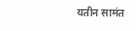यतीन सामंत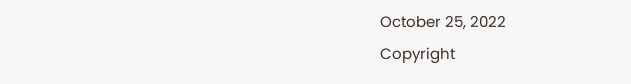October 25, 2022
Copyright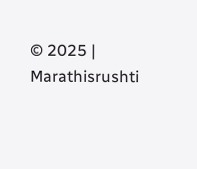© 2025 | Marathisrushti